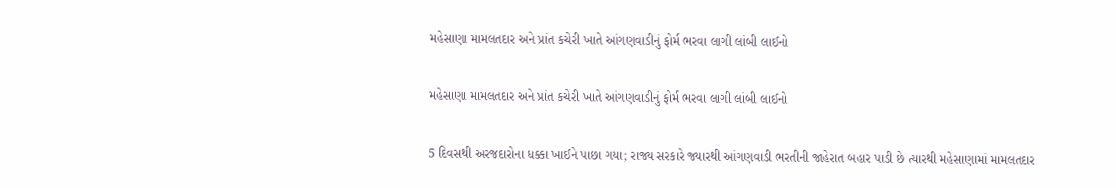મહેસાણા મામલતદાર અને પ્રાંત કચેરી ખાતે આંગણવાડીનું ફોર્મ ભરવા લાગી લાંબી લાઈનો

મહેસાણા મામલતદાર અને પ્રાંત કચેરી ખાતે આંગણવાડીનું ફોર્મ ભરવા લાગી લાંબી લાઈનો

5 દિવસથી અરજદારોના ધક્કા ખાઈને પાછા ગયા; રાજ્ય સરકારે જ્યારથી આંગણવાડી ભરતીની જાહેરાત બહાર પાડી છે ત્યારથી મહેસાણામાં મામલતદાર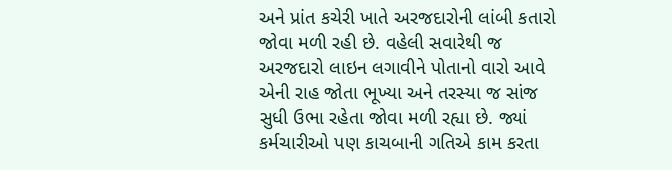અને પ્રાંત કચેરી ખાતે અરજદારોની લાંબી કતારો જોવા મળી રહી છે. વહેલી સવારેથી જ અરજદારો લાઇન લગાવીને પોતાનો વારો આવે એની રાહ જોતા ભૂખ્યા અને તરસ્યા જ સાંજ સુધી ઉભા રહેતા જોવા મળી રહ્યા છે. જ્યાં કર્મચારીઓ પણ કાચબાની ગતિએ કામ કરતા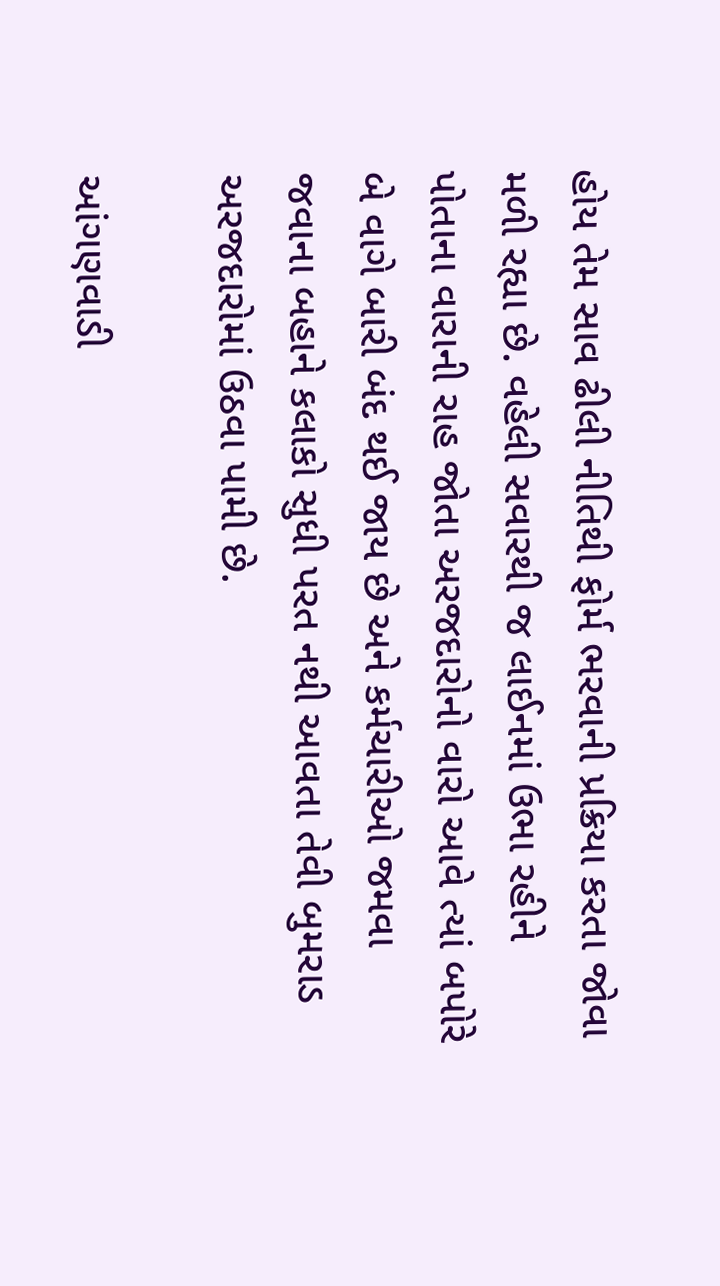હોય તેમ સાવ ઢીલી નીતિથી ફોર્મ ભરવાની પ્રક્રિયા કરતા જોવા મળી રહ્યા છે. વહેલી સવારથી જ લાઈનમાં ઉભા રહીને પોતાના વારાની રાહ જોતા અરજદારોનો વારો આવે ત્યાં બપોરે બે વાગે બારી બંદ થઈ જાય છે અને કર્મચારીઓ જમવા જવાના બહાને કલાકો સુધી પરત નથી આવતા તેવી બુમરાડ અરજદારોમાં ઉઠવા પામી છે.

આંગણવાડી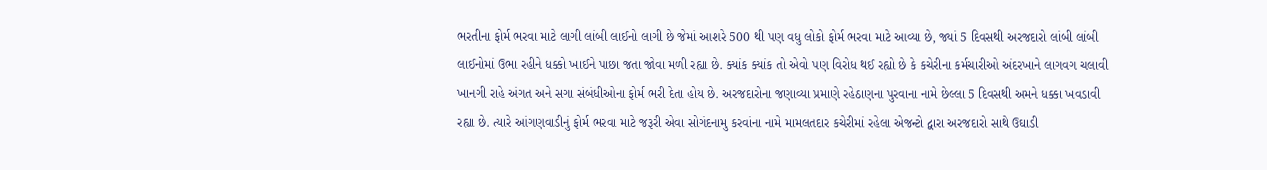ભરતીના ફોર્મ ભરવા માટે લાગી લાંબી લાઈનો લાગી છે જેમાં આશરે 500 થી પણ વધુ લોકો ફોર્મ ભરવા માટે આવ્યા છે, જ્યાં 5 દિવસથી અરજદારો લાંબી લાંબી લાઈનોમાં ઉભા રહીને ધક્કો ખાઈને પાછા જતા જોવા મળી રહ્યા છે. ક્યાંક ક્યાંક તો એવો પણ વિરોધ થઈ રહ્યો છે કે કચેરીના કર્મચારીઓ અંદરખાને લાગવગ ચલાવી ખાનગી રાહે અંગત અને સગા સંબંધીઓના ફોર્મ ભરી દેતા હોય છે. અરજદારોના જણાવ્યા પ્રમાણે રહેઠાણના પુરવાના નામે છેલ્લા 5 દિવસથી અમને ધક્કા ખવડાવી રહ્યા છે. ત્યારે આંગણવાડીનું ફોર્મ ભરવા માટે જરૂરી એવા સોગંદનામુ કરવાંના નામે મામલતદાર કચેરીમાં રહેલા એજન્ટો દ્વારા અરજદારો સાથે ઉઘાડી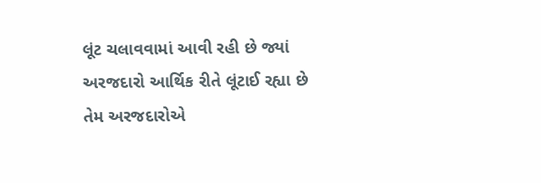લૂંટ ચલાવવામાં આવી રહી છે જ્યાં અરજદારો આર્થિક રીતે લૂંટાઈ રહ્યા છે તેમ અરજદારોએ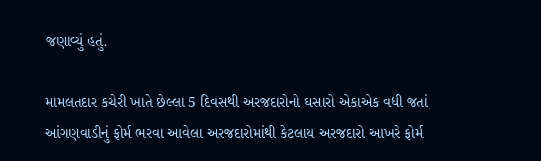જણાવ્યું હતું.

મામલતદાર કચેરી ખાતે છેલ્લા 5 દિવસથી અરજદારોનો ઘસારો એકાએક વધી જતાં આંગણવાડીનું ફોર્મ ભરવા આવેલા અરજદારોમાંથી કેટલાય અરજદારો આખરે ફોર્મ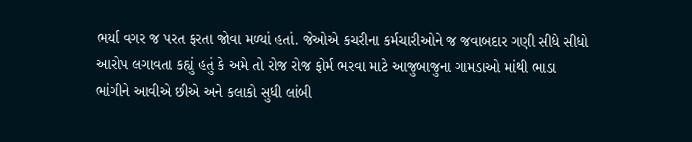ભર્યા વગર જ પરત ફરતા જોવા મળ્યાં હતાં. જેઓએ કચરીના કર્મચારીઓને જ જવાબદાર ગણી સીધે સીધો આરોપ લગાવતા કહ્યું હતું કે અમે તો રોજ રોજ ફોર્મ ભરવા માટે આજુબાજુના ગામડાઓ માંથી ભાડા ભાંગીને આવીએ છીએ અને કલાકો સુધી લાંબી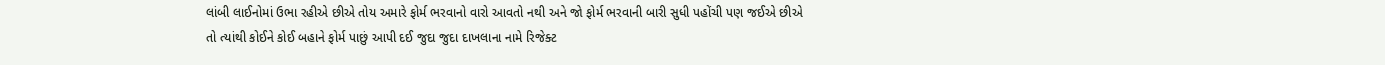લાંબી લાઈનોમાં ઉભા રહીએ છીએ તોય અમારે ફોર્મ ભરવાનો વારો આવતો નથી અને જો ફોર્મ ભરવાની બારી સુધી પહોંચી પણ જઈએ છીએ તો ત્યાંથી કોઈને કોઈ બહાને ફોર્મ પાછું આપી દઈ જુદા જુદા દાખલાના નામે રિજેક્ટ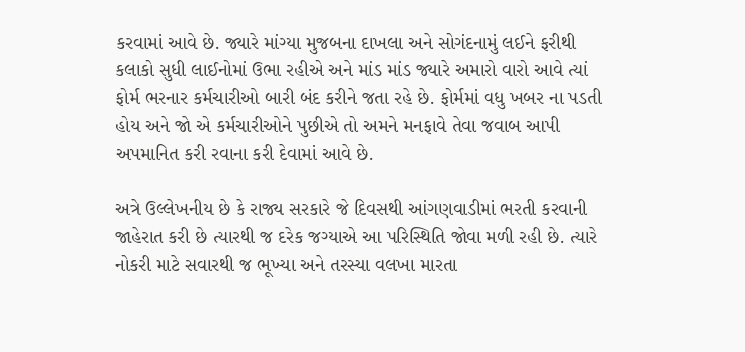કરવામાં આવે છે. જ્યારે માંગ્યા મુજબના દાખલા અને સોગંદનામું લઈને ફરીથી કલાકો સુધી લાઈનોમાં ઉભા રહીએ અને માંડ માંડ જ્યારે અમારો વારો આવે ત્યાં ફોર્મ ભરનાર કર્મચારીઓ બારી બંદ કરીને જતા રહે છે. ફોર્મમાં વધુ ખબર ના પડતી હોય અને જો એ કર્મચારીઓને પુછીએ તો અમને મનફાવે તેવા જવાબ આપી અપમાનિત કરી રવાના કરી દેવામાં આવે છે.

અત્રે ઉલ્લેખનીય છે કે રાજ્ય સરકારે જે દિવસથી આંગણવાડીમાં ભરતી કરવાની જાહેરાત કરી છે ત્યારથી જ દરેક જગ્યાએ આ પરિસ્થિતિ જોવા મળી રહી છે. ત્યારે નોકરી માટે સવારથી જ ભૂખ્યા અને તરસ્યા વલખા મારતા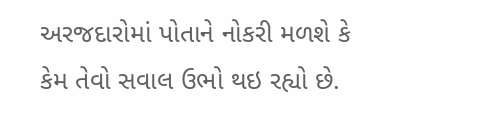અરજદારોમાં પોતાને નોકરી મળશે કે કેમ તેવો સવાલ ઉભો થઇ રહ્યો છે.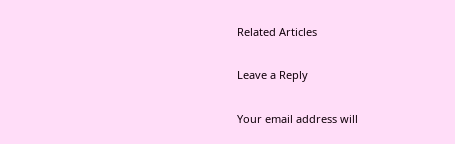Related Articles

Leave a Reply

Your email address will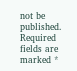not be published. Required fields are marked *